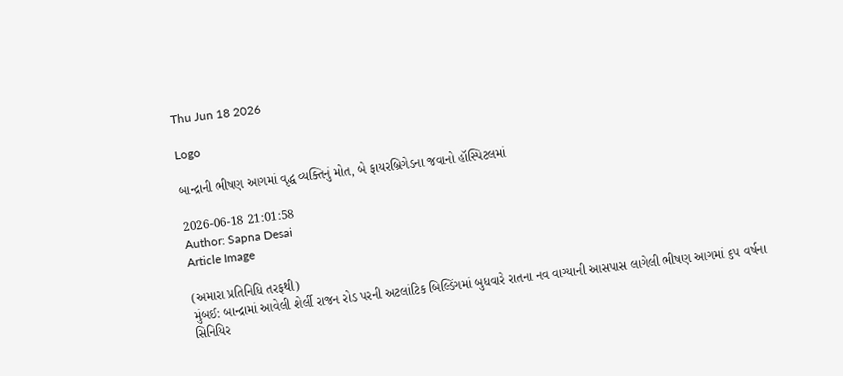Thu Jun 18 2026

Logo

બાન્દ્રાની ભીષણ આગમાં વૃદ્ધ વ્યક્તિનું મોત, બે ફાયરબ્રિગેડના જવાનો હૉસ્પિટલમાં

2026-06-18 21:01:58
Author: Sapna Desai
Article Image

(અમારા પ્રતિનિધિ તરફથી)
મુંબઈ: બાન્દ્રામાં આવેલી શેર્લી રાજન રોડ પરની અટલાંટિક બિલ્ડિંગમાં બુધવારે રાતના નવ વાગ્યાની આસપાસ લાગેલી ભીષણ આગમાં ૬૫ વર્ષના સિનિયિર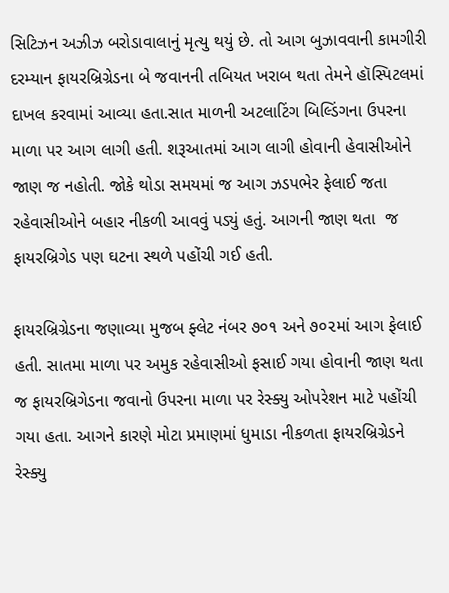સિટિઝન અઝીઝ બરોડાવાલાનું મૃત્યુ થયું છે. તો આગ બુઝાવવાની કામગીરી દરમ્યાન ફાયરબ્રિગ્રેડના બે જવાનની તબિયત ખરાબ થતા તેમને હૉસ્પિટલમાં દાખલ કરવામાં આવ્યા હતા.સાત માળની અટલાટિંગ બિલ્ડિંગના ઉપરના માળા પર આગ લાગી હતી. શરૂઆતમાં આગ લાગી હોવાની હેવાસીઓને જાણ જ નહોતી. જોકે થોડા સમયમાં જ આગ ઝડપભેર ફેલાઈ જતા રહેવાસીઓને બહાર નીકળી આવવું પડ્યું હતું. આગની જાણ થતા  જ ફાયરબ્રિગેડ પણ ઘટના સ્થળે પહોંચી ગઈ હતી.

ફાયરબ્રિગ્રેડના જણાવ્યા મુજબ ફ્લેટ નંબર ૭૦૧ અને ૭૦૨માં આગ ફેલાઈ હતી. સાતમા માળા પર અમુક રહેવાસીઓ ફસાઈ ગયા હોવાની જાણ થતા જ ફાયરબ્રિગેડના જવાનો ઉપરના માળા પર રેસ્ક્યુ ઓપરેશન માટે પહોંચી ગયા હતા. આગને કારણે મોટા પ્રમાણમાં ધુમાડા નીકળતા ફાયરબ્રિગ્રેડને રેસ્ક્યુ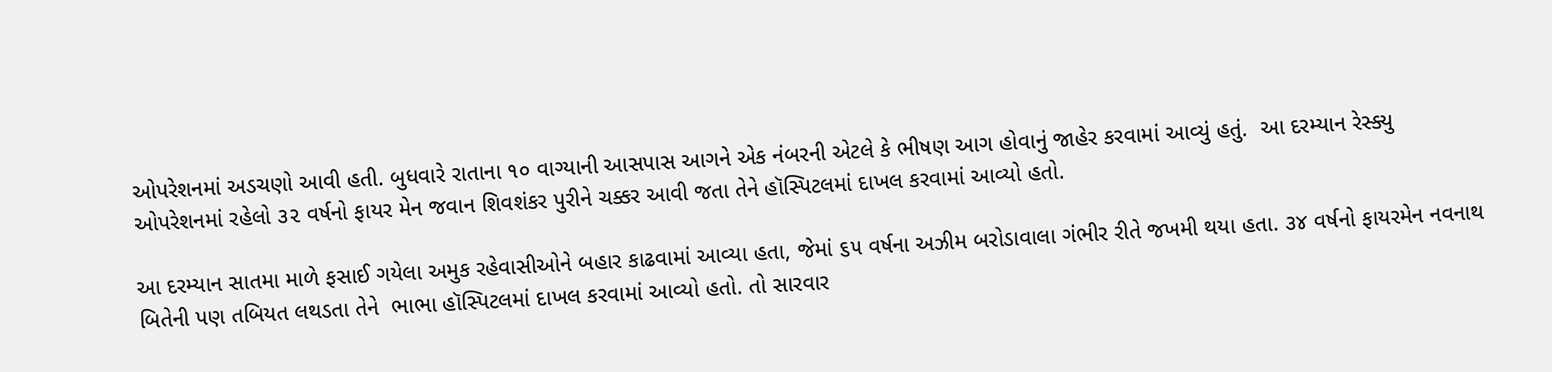ઓપરેશનમાં અડચણો આવી હતી. બુધવારે રાતાના ૧૦ વાગ્યાની આસપાસ આગને એક નંબરની એટલે કે ભીષણ આગ હોવાનું જાહેર કરવામાં આવ્યું હતું.  આ દરમ્યાન રેસ્ક્યુ ઓપરેશનમાં રહેલો ૩૨ વર્ષનો ફાયર મેન જવાન શિવશંકર પુરીને ચક્કર આવી જતા તેને હૉસ્પિટલમાં દાખલ કરવામાં આવ્યો હતો.

આ દરમ્યાન સાતમા માળે ફસાઈ ગયેલા અમુક રહેવાસીઓને બહાર કાઢવામાં આવ્યા હતા, જેમાં ૬૫ વર્ષના અઝીમ બરોડાવાલા ગંભીર રીતે જખમી થયા હતા. ૩૪ વર્ષનો ફાયરમેન નવનાથ બિતેની પણ તબિયત લથડતા તેને  ભાભા હૉસ્પિટલમાં દાખલ કરવામાં આવ્યો હતો. તો સારવાર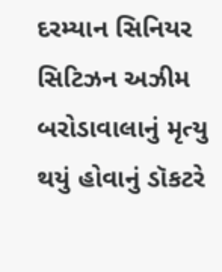દરમ્યાન સિનિયર સિટિઝન અઝીમ બરોડાવાલાનું મૃત્યુ થયું હોવાનું ડૉકટરે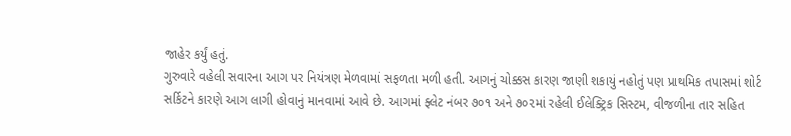જાહેર કર્યું હતું.
ગુરુવારે વહેલી સવારના આગ પર નિયંત્રણ મેળવામાં સફળતા મળી હતી. આગનું ચોક્કસ કારણ જાણી શકાયું નહોતું પણ પ્રાથમિક તપાસમાં શોર્ટ સર્કિટને કારણે આગ લાગી હોવાનું માનવામાં આવે છે. આગમાં ફ્લેટ નંબર ૭૦૧ અને ૭૦૨માં રહેલી ઈલેક્ટ્રિક સિસ્ટમ, વીજળીના તાર સહિત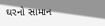ઘરનો સામાન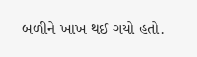બળીને ખાખ થઈ ગયો હતો.